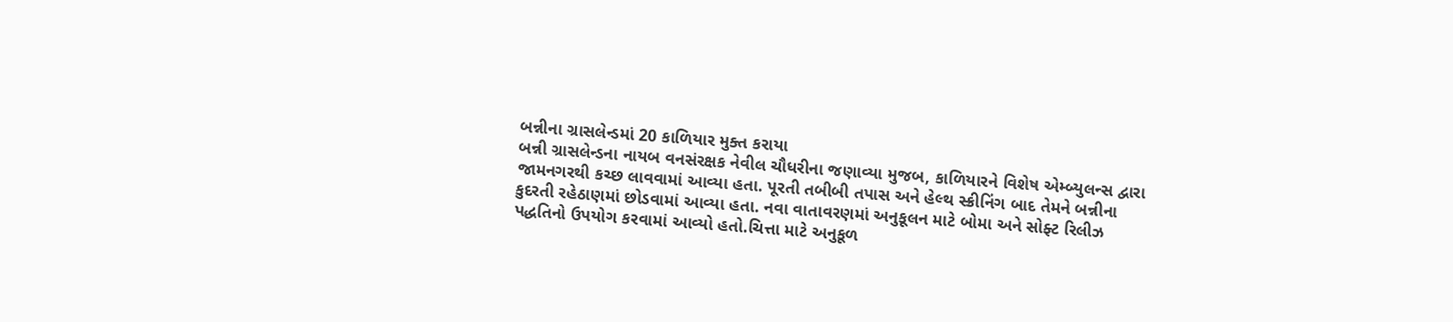બન્નીના ગ્રાસલેન્ડમાં 20 કાળિયાર મુક્ત કરાયા
બન્ની ગ્રાસલેન્ડના નાયબ વનસંરક્ષક નેવીલ ચૌધરીના જણાવ્યા મુજબ, કાળિયારને વિશેષ એમ્બ્યુલન્સ દ્વારા જામનગરથી કચ્છ લાવવામાં આવ્યા હતા. પૂરતી તબીબી તપાસ અને હેલ્થ સ્ક્રીનિંગ બાદ તેમને બન્નીના કુદરતી રહેઠાણમાં છોડવામાં આવ્યા હતા. નવા વાતાવરણમાં અનુકૂલન માટે બોમા અને સોફ્ટ રિલીઝ પદ્ધતિનો ઉપયોગ કરવામાં આવ્યો હતો.ચિત્તા માટે અનુકૂળ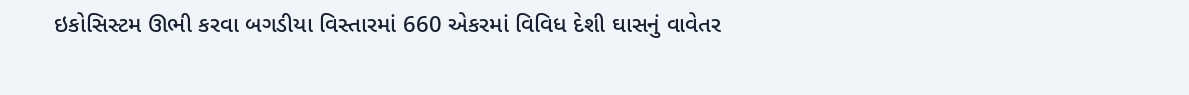ઇકોસિસ્ટમ ઊભી કરવા બગડીયા વિસ્તારમાં 660 એકરમાં વિવિધ દેશી ઘાસનું વાવેતર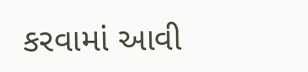કરવામાં આવી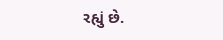રહ્યું છે.